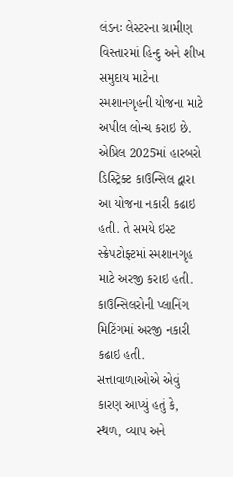લંડનઃ લેસ્ટરના ગ્રામીણ વિસ્તારમાં હિન્દુ અને શીખ સમુદાય માટેના સ્મશાનગૃહની યોજના માટે અપીલ લોન્ચ કરાઇ છે. એપ્રિલ 2025માં હારબરો ડિસ્ટ્રિક્ટ કાઉન્સિલ દ્વારા આ યોજના નકારી કઢાઇ હતી. તે સમયે ઇસ્ટ સ્ક્રેપટોફ્ટમાં સ્મશાનગૃહ માટે અરજી કરાઇ હતી. કાઉન્સિલરોની પ્લાનિંગ મિટિંગમાં અરજી નકારી કઢાઇ હતી.
સત્તાવાળાઓએ એવું કારણ આપ્યું હતું કે, સ્થળ, વ્યાપ અને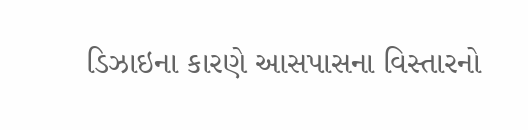ડિઝાઇના કારણે આસપાસના વિસ્તારનો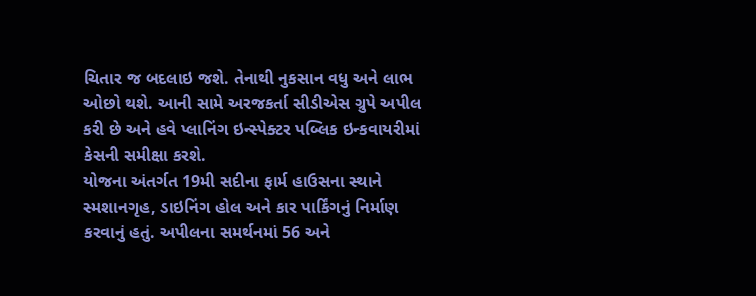ચિતાર જ બદલાઇ જશે. તેનાથી નુકસાન વધુ અને લાભ ઓછો થશે. આની સામે અરજકર્તા સીડીએસ ગ્રુપે અપીલ કરી છે અને હવે પ્લાનિંગ ઇન્સ્પેક્ટર પબ્લિક ઇન્કવાયરીમાં કેસની સમીક્ષા કરશે.
યોજના અંતર્ગત 19મી સદીના ફાર્મ હાઉસના સ્થાને સ્મશાનગૃહ, ડાઇનિંગ હોલ અને કાર પાર્કિંગનું નિર્માણ કરવાનું હતું. અપીલના સમર્થનમાં 56 અને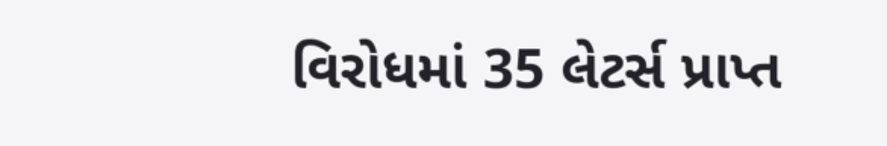વિરોધમાં 35 લેટર્સ પ્રાપ્ત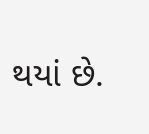થયાં છે.